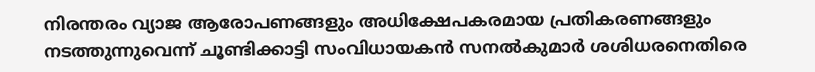നിരന്തരം വ്യാജ ആരോപണങ്ങളും അധിക്ഷേപകരമായ പ്രതികരണങ്ങളും നടത്തുന്നുവെന്ന് ചൂണ്ടിക്കാട്ടി സംവിധായകൻ സനൽകുമാർ ശശിധരനെതിരെ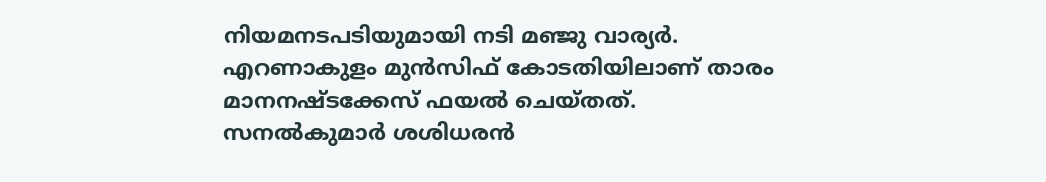നിയമനടപടിയുമായി നടി മഞ്ജു വാര്യർ. എറണാകുളം മുൻസിഫ് കോടതിയിലാണ് താരം മാനനഷ്ടക്കേസ് ഫയൽ ചെയ്തത്.
സനൽകുമാർ ശശിധരൻ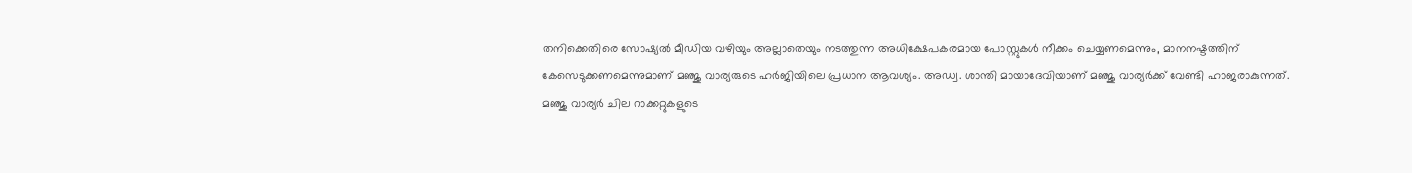തനിക്കെതിരെ സോഷ്യൽ മീഡിയ വഴിയും അല്ലാതെയും നടത്തുന്ന അധിക്ഷേപകരമായ പോസ്റ്റുകൾ നീക്കം ചെയ്യണമെന്നും, മാനനഷ്ടത്തിന് കേസെടുക്കണമെന്നുമാണ് മഞ്ജു വാര്യരുടെ ഹർജിയിലെ പ്രധാന ആവശ്യം. അഡ്വ. ശാന്തി മായാദേവിയാണ് മഞ്ജു വാര്യർക്ക് വേണ്ടി ഹാജരാകുന്നത്.
മഞ്ജു വാര്യർ ചില റാക്കറ്റുകളുടെ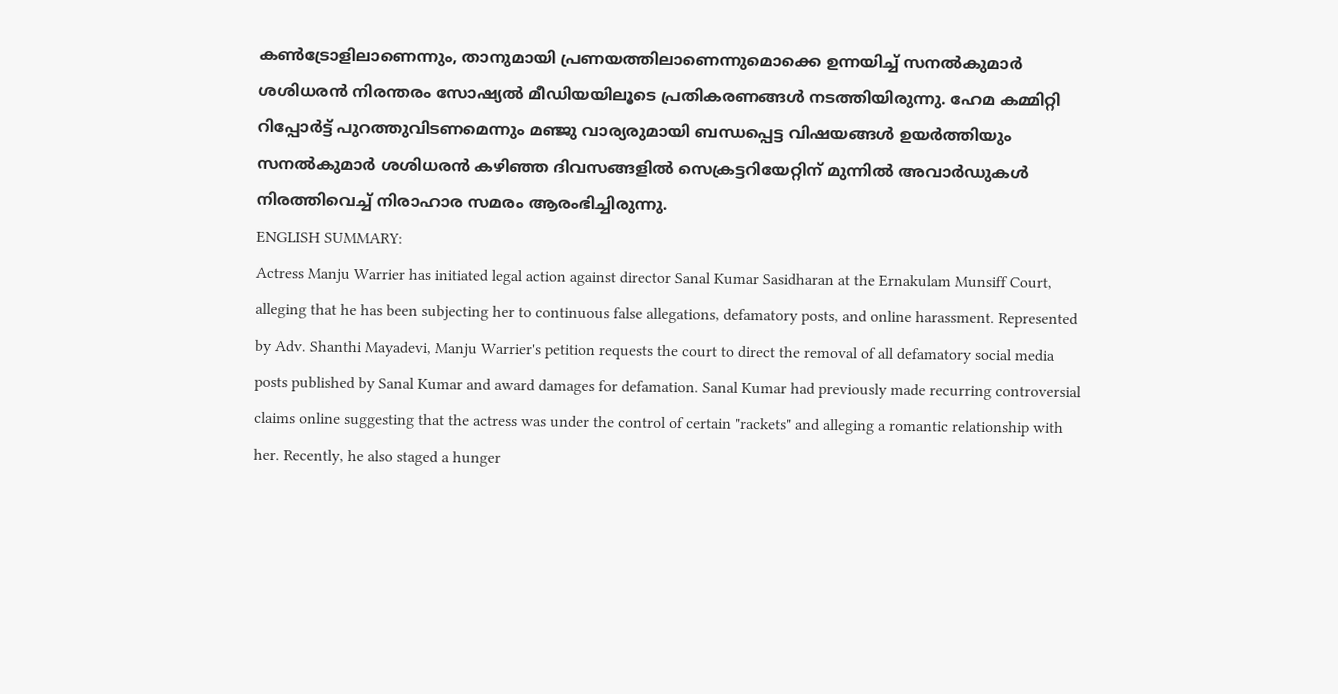കൺട്രോളിലാണെന്നും, താനുമായി പ്രണയത്തിലാണെന്നുമൊക്കെ ഉന്നയിച്ച് സനൽകുമാർ ശശിധരൻ നിരന്തരം സോഷ്യൽ മീഡിയയിലൂടെ പ്രതികരണങ്ങൾ നടത്തിയിരുന്നു. ഹേമ കമ്മിറ്റി റിപ്പോർട്ട് പുറത്തുവിടണമെന്നും മഞ്ജു വാര്യരുമായി ബന്ധപ്പെട്ട വിഷയങ്ങൾ ഉയർത്തിയും സനൽകുമാർ ശശിധരൻ കഴിഞ്ഞ ദിവസങ്ങളിൽ സെക്രട്ടറിയേറ്റിന് മുന്നിൽ അവാർഡുകൾ നിരത്തിവെച്ച് നിരാഹാര സമരം ആരംഭിച്ചിരുന്നു.
ENGLISH SUMMARY:
Actress Manju Warrier has initiated legal action against director Sanal Kumar Sasidharan at the Ernakulam Munsiff Court, alleging that he has been subjecting her to continuous false allegations, defamatory posts, and online harassment. Represented by Adv. Shanthi Mayadevi, Manju Warrier's petition requests the court to direct the removal of all defamatory social media posts published by Sanal Kumar and award damages for defamation. Sanal Kumar had previously made recurring controversial claims online suggesting that the actress was under the control of certain "rackets" and alleging a romantic relationship with her. Recently, he also staged a hunger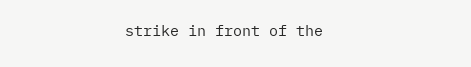strike in front of the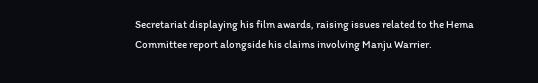Secretariat displaying his film awards, raising issues related to the Hema Committee report alongside his claims involving Manju Warrier.